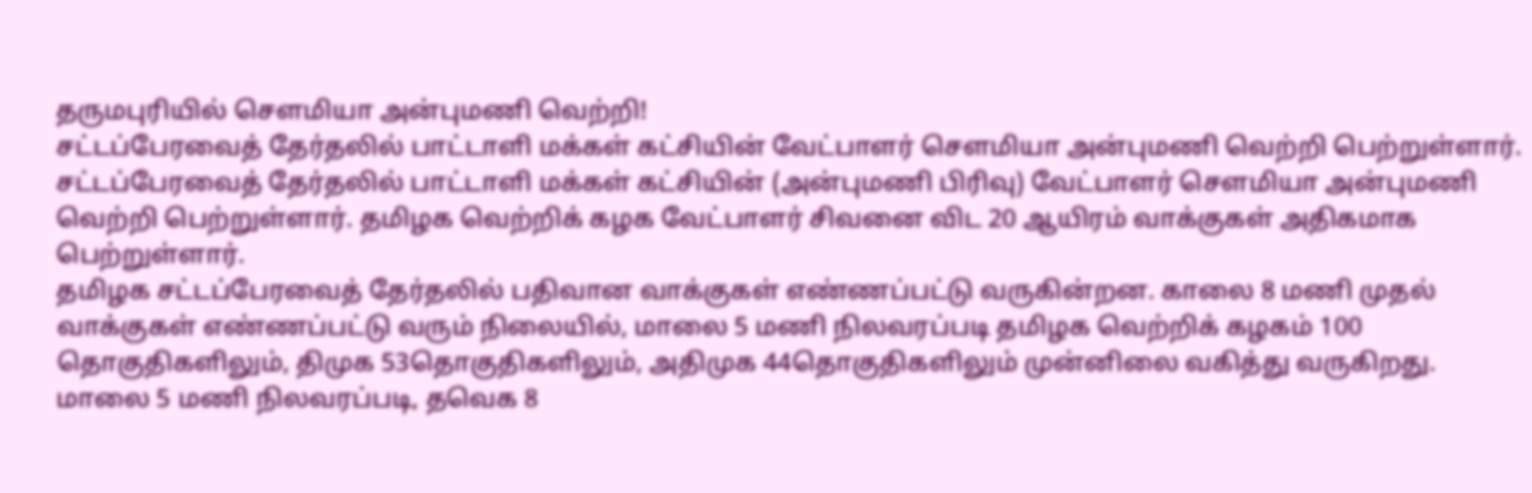தருமபுரியில் செளமியா அன்புமணி வெற்றி!
சட்டப்பேரவைத் தேர்தலில் பாட்டாளி மக்கள் கட்சியின் வேட்பாளர் செளமியா அன்புமணி வெற்றி பெற்றுள்ளார்.
சட்டப்பேரவைத் தேர்தலில் பாட்டாளி மக்கள் கட்சியின் (அன்புமணி பிரிவு) வேட்பாளர் செளமியா அன்புமணி வெற்றி பெற்றுள்ளார். தமிழக வெற்றிக் கழக வேட்பாளர் சிவனை விட 20 ஆயிரம் வாக்குகள் அதிகமாக பெற்றுள்ளார்.
தமிழக சட்டப்பேரவைத் தேர்தலில் பதிவான வாக்குகள் எண்ணப்பட்டு வருகின்றன. காலை 8 மணி முதல் வாக்குகள் எண்ணப்பட்டு வரும் நிலையில், மாலை 5 மணி நிலவரப்படி தமிழக வெற்றிக் கழகம் 100 தொகுதிகளிலும், திமுக 53தொகுதிகளிலும், அதிமுக 44தொகுதிகளிலும் முன்னிலை வகித்து வருகிறது.
மாலை 5 மணி நிலவரப்படி, தவெக 8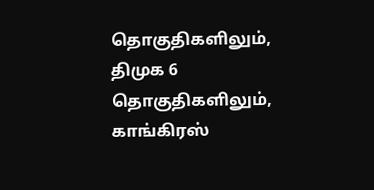தொகுதிகளிலும், திமுக 6 தொகுதிகளிலும், காங்கிரஸ்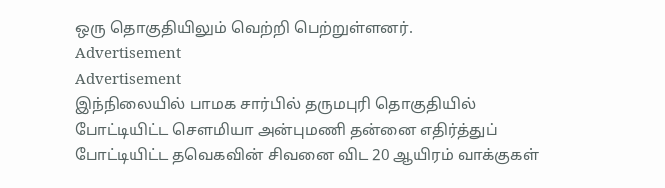ஒரு தொகுதியிலும் வெற்றி பெற்றுள்ளனர்.
Advertisement
Advertisement
இந்நிலையில் பாமக சார்பில் தருமபுரி தொகுதியில் போட்டியிட்ட செளமியா அன்புமணி தன்னை எதிர்த்துப் போட்டியிட்ட தவெகவின் சிவனை விட 20 ஆயிரம் வாக்குகள்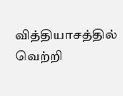வித்தியாசத்தில் வெற்றி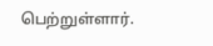பெற்றுள்ளார்.